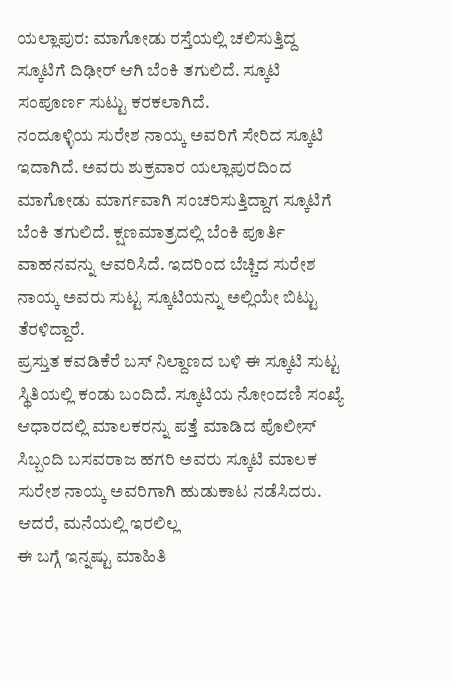ಯಲ್ಲಾಪುರ: ಮಾಗೋಡು ರಸ್ತೆಯಲ್ಲಿ ಚಲಿಸುತ್ತಿದ್ದ ಸ್ಕೂಟಿಗೆ ದಿಢೀರ್ ಆಗಿ ಬೆಂಕಿ ತಗುಲಿದೆ. ಸ್ಕೂಟಿ ಸಂಪೂರ್ಣ ಸುಟ್ಟು ಕರಕಲಾಗಿದೆ.
ನಂದೂಳ್ಳಿಯ ಸುರೇಶ ನಾಯ್ಕ ಅವರಿಗೆ ಸೇರಿದ ಸ್ಕೂಟಿ ಇದಾಗಿದೆ. ಅವರು ಶುಕ್ರವಾರ ಯಲ್ಲಾಪುರದಿಂದ ಮಾಗೋಡು ಮಾರ್ಗವಾಗಿ ಸಂಚರಿಸುತ್ತಿದ್ದಾಗ ಸ್ಕೂಟಿಗೆ ಬೆಂಕಿ ತಗುಲಿದೆ. ಕ್ಷಣಮಾತ್ರದಲ್ಲಿ ಬೆಂಕಿ ಪೂರ್ತಿ ವಾಹನವನ್ನು ಆವರಿಸಿದೆ. ಇದರಿಂದ ಬೆಚ್ಚಿದ ಸುರೇಶ ನಾಯ್ಕ ಅವರು ಸುಟ್ಟ ಸ್ಕೂಟಿಯನ್ನು ಅಲ್ಲಿಯೇ ಬಿಟ್ಟು ತೆರಳಿದ್ದಾರೆ.
ಪ್ರಸ್ತುತ ಕವಡಿಕೆರೆ ಬಸ್ ನಿಲ್ದಾಣದ ಬಳಿ ಈ ಸ್ಕೂಟಿ ಸುಟ್ಟ ಸ್ಥಿತಿಯಲ್ಲಿ ಕಂಡು ಬಂದಿದೆ. ಸ್ಕೂಟಿಯ ನೋಂದಣಿ ಸಂಖ್ಯೆ ಆಧಾರದಲ್ಲಿ ಮಾಲಕರನ್ನು ಪತ್ತೆ ಮಾಡಿದ ಪೊಲೀಸ್ ಸಿಬ್ಬಂದಿ ಬಸವರಾಜ ಹಗರಿ ಅವರು ಸ್ಕೂಟಿ ಮಾಲಕ ಸುರೇಶ ನಾಯ್ಕ ಅವರಿಗಾಗಿ ಹುಡುಕಾಟ ನಡೆಸಿದರು. ಆದರೆ, ಮನೆಯಲ್ಲಿ ಇರಲಿಲ್ಲ
ಈ ಬಗ್ಗೆ ಇನ್ನಷ್ಟು ಮಾಹಿತಿ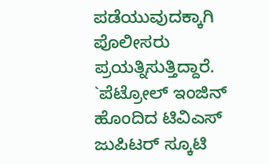ಪಡೆಯುವುದಕ್ಕಾಗಿ ಪೊಲೀಸರು ಪ್ರಯತ್ನಿಸುತ್ತಿದ್ದಾರೆ. `ಪೆಟ್ರೋಲ್ ಇಂಜಿನ್ ಹೊಂದಿದ ಟಿವಿಎಸ್ ಜುಪಿಟರ್ ಸ್ಕೂಟಿ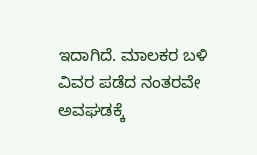ಇದಾಗಿದೆ. ಮಾಲಕರ ಬಳಿ ವಿವರ ಪಡೆದ ನಂತರವೇ ಅವಘಡಕ್ಕೆ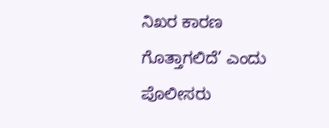ನಿಖರ ಕಾರಣ ಗೊತ್ತಾಗಲಿದೆ’ ಎಂದು ಪೊಲೀಸರು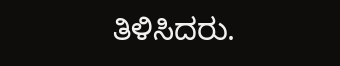ತಿಳಿಸಿದರು.